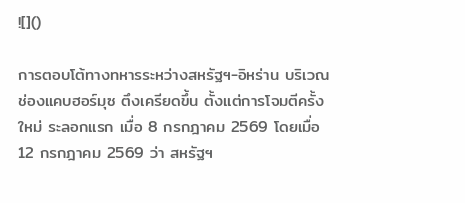![]()

การตอบโต้ทางทหารระหว่างสหรัฐฯ-อิหร่าน บริเวณช่องแคบฮอร์มุซ ตึงเครียดขึ้น ตั้งแต่การโจมตีครั้งใหม่ ระลอกแรก เมื่อ 8 กรกฎาคม 2569 โดยเมื่อ 12 กรกฎาคม 2569 ว่า สหรัฐฯ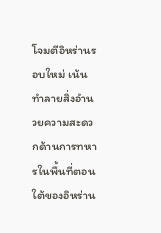โจมตีอิหร่านรอบใหม่ เน้นทำลายสิ่งอำนวยความสะดวกด้านการทหารในพื้นที่ตอนใต้ของอิหร่าน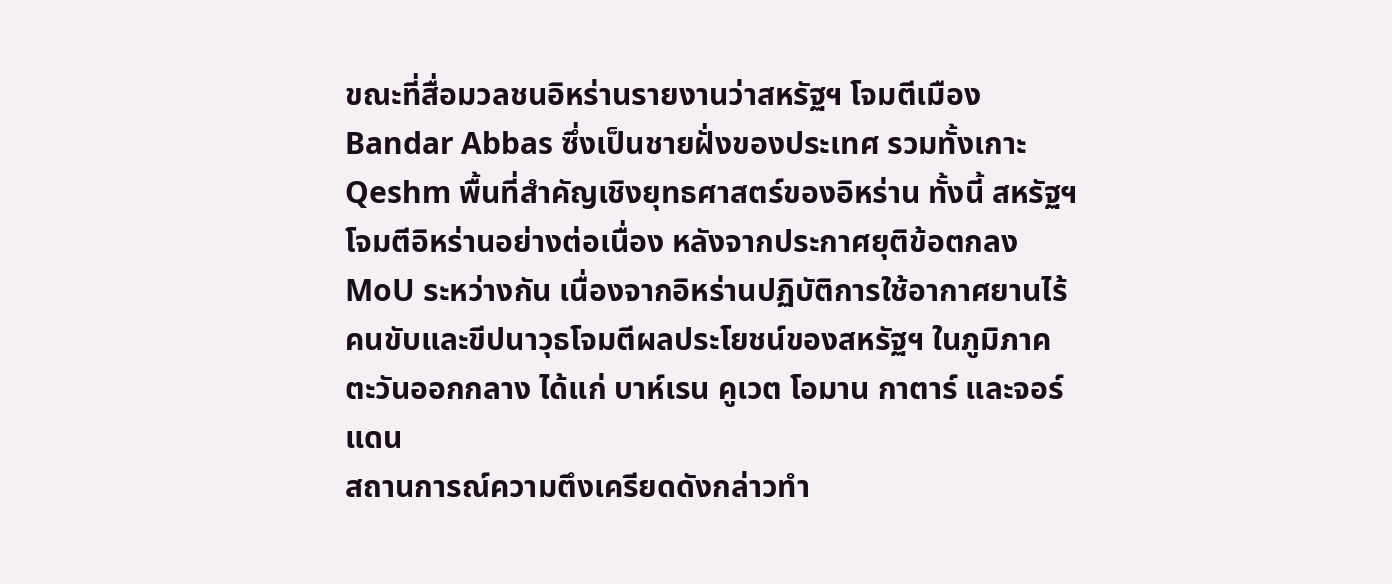ขณะที่สื่อมวลชนอิหร่านรายงานว่าสหรัฐฯ โจมตีเมือง Bandar Abbas ซึ่งเป็นชายฝั่งของประเทศ รวมทั้งเกาะ Qeshm พื้นที่สำคัญเชิงยุทธศาสตร์ของอิหร่าน ทั้งนี้ สหรัฐฯ โจมตีอิหร่านอย่างต่อเนื่อง หลังจากประกาศยุติข้อตกลง MoU ระหว่างกัน เนื่องจากอิหร่านปฏิบัติการใช้อากาศยานไร้คนขับและขีปนาวุธโจมตีผลประโยชน์ของสหรัฐฯ ในภูมิภาคตะวันออกกลาง ได้แก่ บาห์เรน คูเวต โอมาน กาตาร์ และจอร์แดน
สถานการณ์ความตึงเครียดดังกล่าวทำ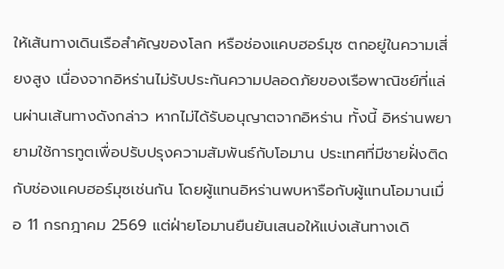ให้เส้นทางเดินเรือสำคัญของโลก หรือช่องแคบฮอร์มุซ ตกอยู่ในความเสี่ยงสูง เนื่องจากอิหร่านไม่รับประกันความปลอดภัยของเรือพาณิชย์ที่แล่นผ่านเส้นทางดังกล่าว หากไม่ได้รับอนุญาตจากอิหร่าน ทั้งนี้ อิหร่านพยายามใช้การทูตเพื่อปรับปรุงความสัมพันธ์กับโอมาน ประเทศที่มีชายฝั่งติดกับช่องแคบฮอร์มุซเช่นกัน โดยผู้แทนอิหร่านพบหารือกับผู้แทนโอมานเมื่อ 11 กรกฎาคม 2569 แต่ฝ่ายโอมานยืนยันเสนอให้แบ่งเส้นทางเดิ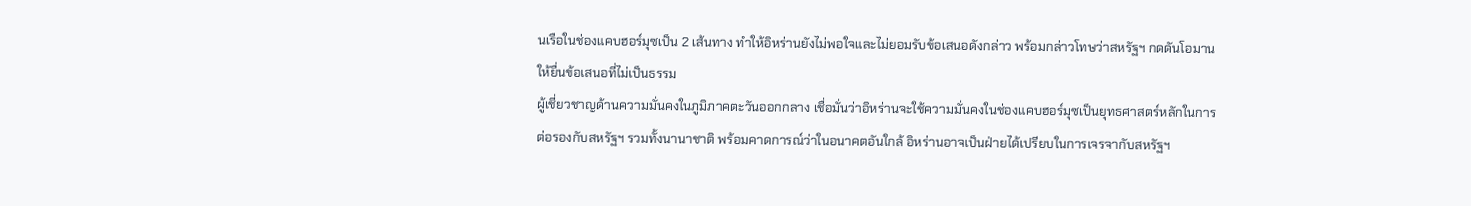นเรือในช่องแคบฮอร์มุซเป็น 2 เส้นทาง ทำให้อิหร่านยังไม่พอใจและไม่ยอมรับข้อเสนอดังกล่าว พร้อมกล่าวโทษว่าสหรัฐฯ กดดันโอมานให้ยื่นข้อเสนอที่ไม่เป็นธรรม
ผู้เชี่ยวชาญด้านความมั่นคงในภูมิภาคตะวันออกกลาง เชื่อมั่นว่าอิหร่านจะใช้ความมั่นคงในช่องแคบฮอร์มุซเป็นยุทธศาสตร์หลักในการต่อรองกับสหรัฐฯ รวมทั้งนานาชาติ พร้อมคาดการณ์ว่าในอนาคตอันใกล้ อิหร่านอาจเป็นฝ่ายได้เปรียบในการเจรจากับสหรัฐฯ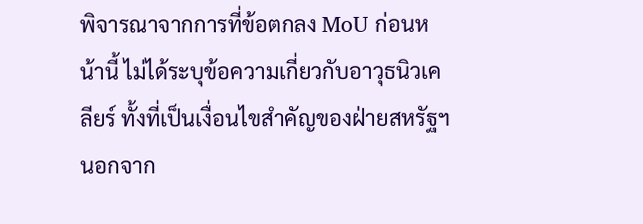พิจารณาจากการที่ข้อตกลง MoU ก่อนหน้านี้ ไม่ได้ระบุข้อความเกี่ยวกับอาวุธนิวเคลียร์ ทั้งที่เป็นเงื่อนไขสำคัญของฝ่ายสหรัฐฯ นอกจาก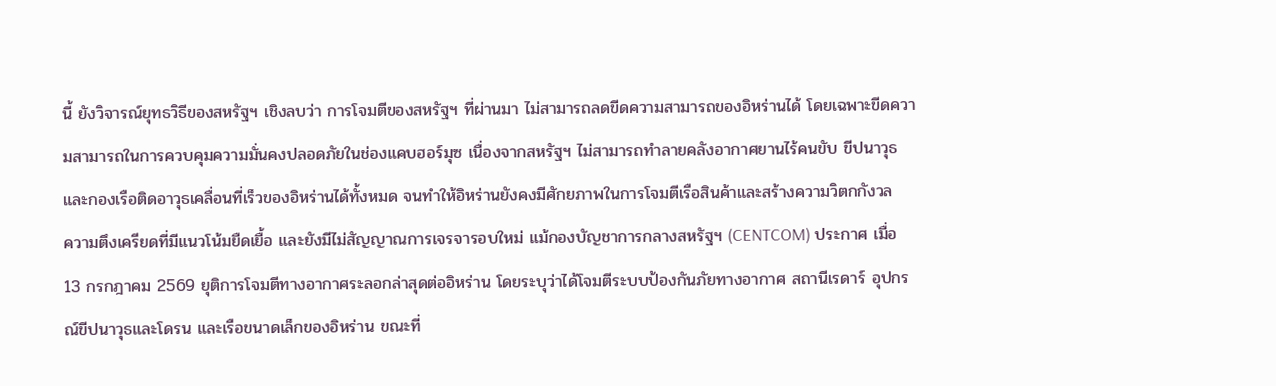นี้ ยังวิจารณ์ยุทธวิธีของสหรัฐฯ เชิงลบว่า การโจมตีของสหรัฐฯ ที่ผ่านมา ไม่สามารถลดขีดความสามารถของอิหร่านได้ โดยเฉพาะขีดความสามารถในการควบคุมความมั่นคงปลอดภัยในช่องแคบฮอร์มุซ เนื่องจากสหรัฐฯ ไม่สามารถทำลายคลังอากาศยานไร้คนขับ ขีปนาวุธ และกองเรือติดอาวุธเคลื่อนที่เร็วของอิหร่านได้ทั้งหมด จนทำให้อิหร่านยังคงมีศักยภาพในการโจมตีเรือสินค้าและสร้างความวิตกกังวล
ความตึงเครียดที่มีแนวโน้มยืดเยื้อ และยังมีไม่สัญญาณการเจรจารอบใหม่ แม้กองบัญชาการกลางสหรัฐฯ (CENTCOM) ประกาศ เมื่อ 13 กรกฎาคม 2569 ยุติการโจมตีทางอากาศระลอกล่าสุดต่ออิหร่าน โดยระบุว่าได้โจมตีระบบป้องกันภัยทางอากาศ สถานีเรดาร์ อุปกรณ์ขีปนาวุธและโดรน และเรือขนาดเล็กของอิหร่าน ขณะที่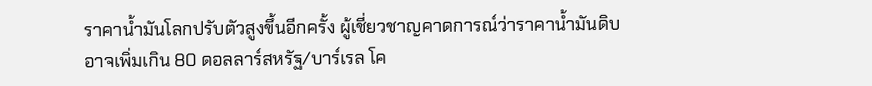ราคาน้ำมันโลกปรับตัวสูงขึ้นอีกครั้ง ผู้เชี่ยวชาญคาดการณ์ว่าราคาน้ำมันดิบอาจเพิ่มเกิน 80 ดอลลาร์สหรัฐ/บาร์เรล โค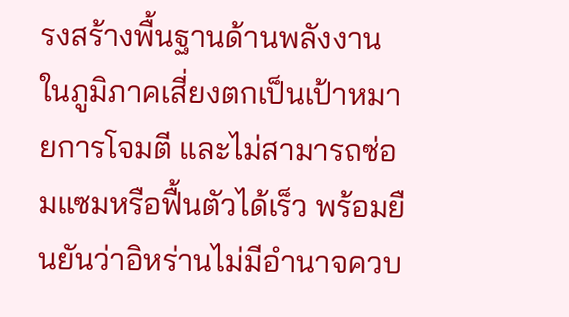รงสร้างพื้นฐานด้านพลังงานในภูมิภาคเสี่ยงตกเป็นเป้าหมายการโจมตี และไม่สามารถซ่อมแซมหรือฟื้นตัวได้เร็ว พร้อมยืนยันว่าอิหร่านไม่มีอำนาจควบ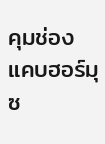คุมช่องแคบฮอร์มุซ